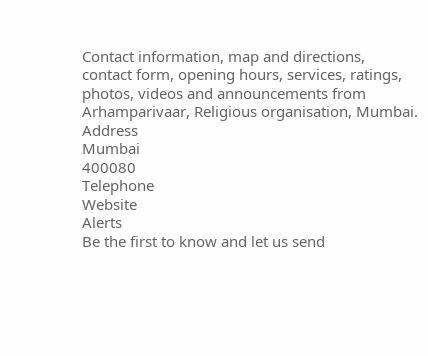Contact information, map and directions, contact form, opening hours, services, ratings, photos, videos and announcements from Arhamparivaar, Religious organisation, Mumbai.
Address
Mumbai
400080
Telephone
Website
Alerts
Be the first to know and let us send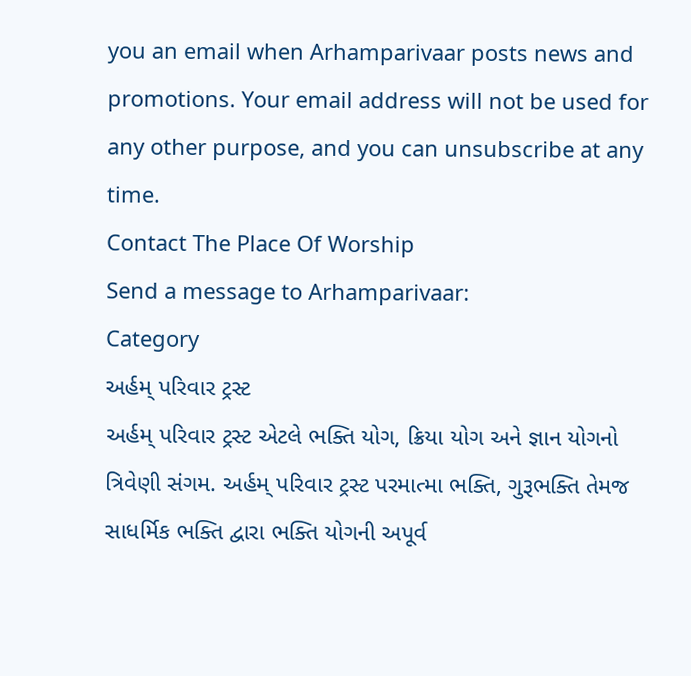you an email when Arhamparivaar posts news and promotions. Your email address will not be used for any other purpose, and you can unsubscribe at any time.
Contact The Place Of Worship
Send a message to Arhamparivaar:
Category
અર્હમ્ પરિવાર ટ્રસ્ટ
અર્હમ્ પરિવાર ટ્રસ્ટ એટલે ભક્તિ યોગ, ક્રિયા યોગ અને જ્ઞાન યોગનો ત્રિવેણી સંગમ. અર્હમ્ પરિવાર ટ્રસ્ટ પરમાત્મા ભક્તિ, ગુરૂભક્તિ તેમજ સાધર્મિક ભક્તિ દ્વારા ભક્તિ યોગની અપૂર્વ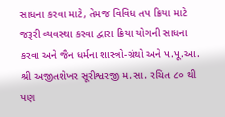સાધના કરવા માટે, તેમજ વિવિધ તપ ક્રિયા માટે જરૂરી વ્યવસ્થા કરવા દ્વારા ક્રિયા યોગની સાધના કરવા અને જૈન ધર્મના શાસ્ત્રો-ગ્રંથો અને પ.પૂ.આ. શ્રી અજીતશેખર સૂરીશ્વરજી મ.સા. રચિત ૮૦ થી પણ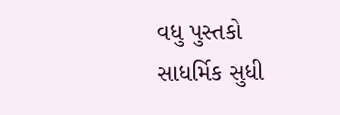વધુ પુસ્તકો સાધર્મિક સુધી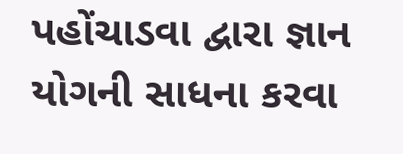પહોંચાડવા દ્વારા જ્ઞાન યોગની સાધના કરવા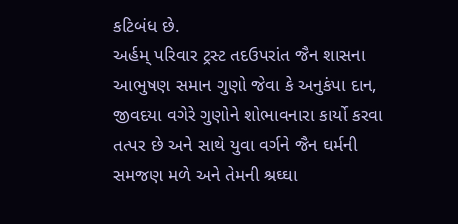કટિબંધ છે.
અર્હમ્ પરિવાર ટ્રસ્ટ તદઉપરાંત જૈન શાસના આભુષણ સમાન ગુણો જેવા કે અનુકંપા દાન, જીવદયા વગેરે ગુણોને શોભાવનારા કાર્યો કરવા તત્પર છે અને સાથે યુવા વર્ગને જૈન ઘર્મની સમજણ મળે અને તેમની શ્રઘ્ઘા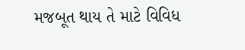મજબૂત થાય તે માટે વિવિધ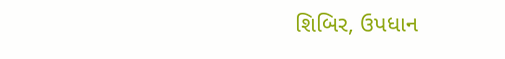શિબિર, ઉપધાન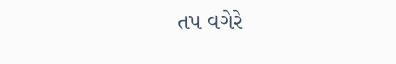તપ વગેરે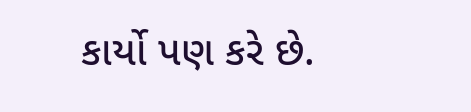કાર્યો પણ કરે છે.